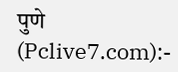पुणे (Pclive7.com):-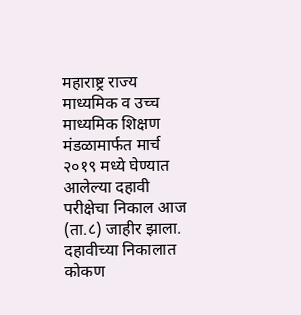महाराष्ट्र राज्य माध्यमिक व उच्च माध्यमिक शिक्षण मंडळामार्फत मार्च २०१९ मध्ये घेण्यात आलेल्या दहावी परीक्षेचा निकाल आज (ता.८) जाहीर झाला. दहावीच्या निकालात कोकण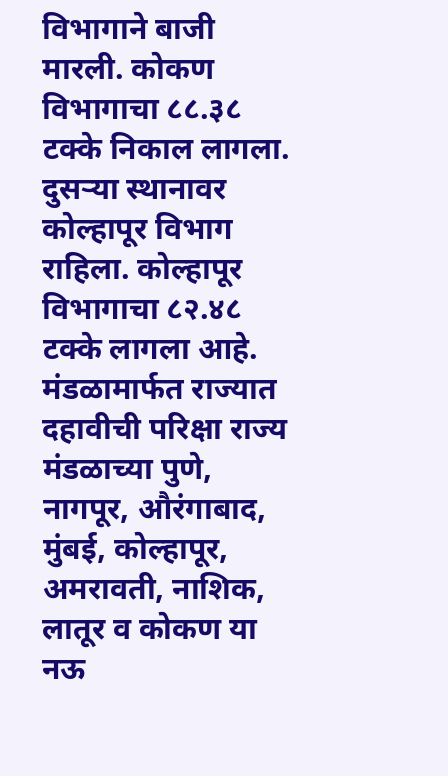विभागाने बाजी मारली. कोकण विभागाचा ८८.३८ टक्के निकाल लागला. दुसऱ्या स्थानावर कोल्हापूर विभाग राहिला. कोल्हापूर विभागाचा ८२.४८ टक्के लागला आहे.
मंडळामार्फत राज्यात दहावीची परिक्षा राज्य मंडळाच्या पुणे, नागपूर, औरंगाबाद, मुंबई, कोल्हापूर, अमरावती, नाशिक, लातूर व कोकण या नऊ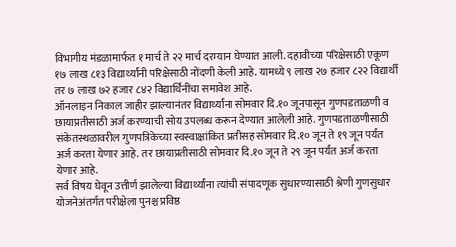विभागीय मंडळामार्फत १ मार्च ते २२ मार्च दरम्यान घेण्यात आली. दहावीच्या परिक्षेसाठी एकूण १७ लाख ८१३ विद्यार्थ्यांनी परिक्षेसाठी नोंदणी केली आहे. यामध्ये ९ लाख २७ हजार ८२२ विद्यार्थी तर ७ लाख ७२ हजार ८४२ विद्यार्थिनींचा समावेश आहे.
ऑनलाइन निकाल जाहीर झाल्यानंतर विद्यार्थ्यांना सोमवार दि.१० जूनपासून गुणपडताळणी व छायाप्रतीसाठी अर्ज करण्याची सोय उपलब्ध करून देण्यात आलेली आहे. गुणपडताळणीसाठी संकेतस्थळावरील गुणपत्रिकेच्या स्वस्वाक्षांकित प्रतीसह सोमवार दि.१० जून ते १९ जून पर्यंत अर्ज करता येणार आहे. तर छायाप्रतीसाठी सोमवार दि.१० जून ते २९ जून पर्यंत अर्ज करता येणार आहे.
सर्व विषय घेवून उत्तीर्ण झालेल्या विद्यार्थ्यांना त्यांची संपादणूक सुधारण्यासाठी श्रेणी गुणसुधार योजनेअंतर्गत परीक्षेला पुनश्च प्रविष्ठ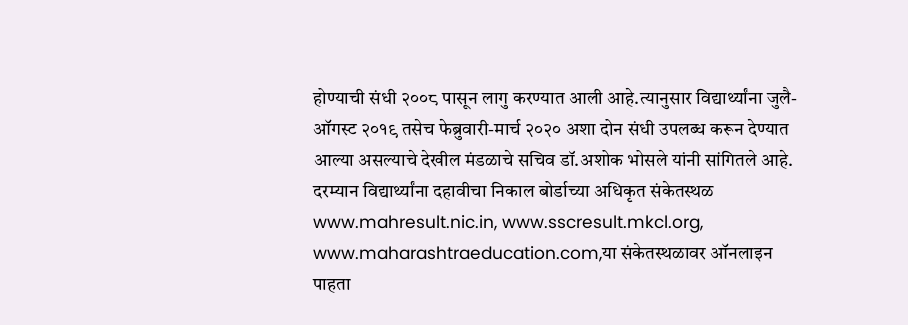होण्याची संधी २००८ पासून लागु करण्यात आली आहे.त्यानुसार विद्यार्थ्यांना जुलै-ऑगस्ट २०१९ तसेच फेब्रुवारी-मार्च २०२० अशा दोन संधी उपलब्ध करून देण्यात आल्या असल्याचे देखील मंडळाचे सचिव डॉ.अशोक भोसले यांनी सांगितले आहे. दरम्यान विद्यार्थ्यांना दहावीचा निकाल बोर्डाच्या अधिकृत संकेतस्थळ www.mahresult.nic.in, www.sscresult.mkcl.org, www.maharashtraeducation.com,या संकेतस्थळावर ऑनलाइन पाहता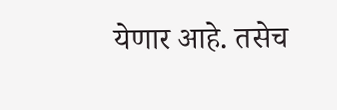येणार आहे. तसेच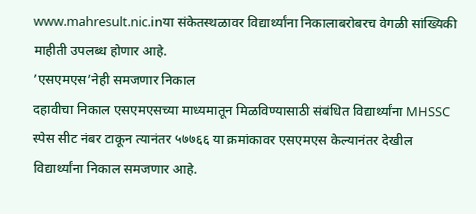www.mahresult.nic.inया संकेतस्थळावर विद्यार्थ्यांना निकालाबरोबरच वेगळी सांख्यिकी माहीती उपलब्ध होणार आहे.
’एसएमएस’नेही समजणार निकाल
दहावीचा निकाल एसएमएसच्या माध्यमातून मिळविण्यासाठी संबंधित विद्यार्थ्यांना MHSSC स्पेस सीट नंबर टाकून त्यानंतर ५७७६६ या क्रमांकावर एसएमएस केल्यानंतर देखील विद्यार्थ्यांना निकाल समजणार आहे.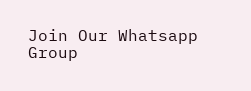Join Our Whatsapp Group